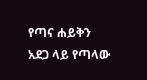የጣና ሐይቅን አደጋ ላይ የጣላው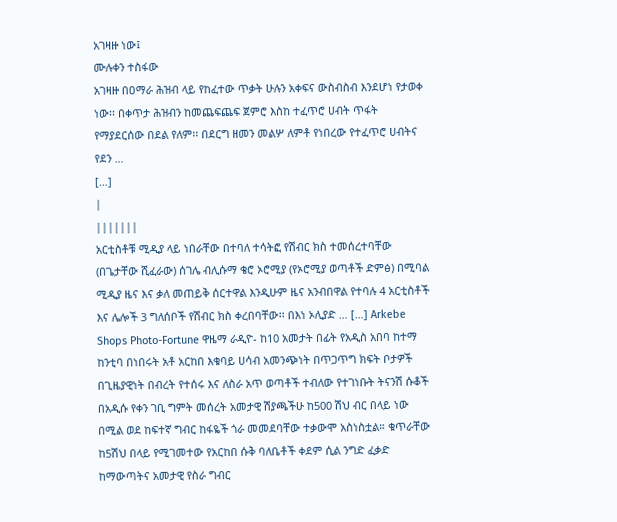አገዛዙ ነው፤
ሙሉቀን ተስፋው
አገዛዙ በዐማራ ሕዝብ ላይ የከፈተው ጥቃት ሁሉን አቀፍና ውስብስብ እንደሆነ የታወቀ ነው፡፡ በቀጥታ ሕዝብን ከመጨፍጨፍ ጀምሮ እስከ ተፈጥሮ ሀብት ጥፋት የማያደርሰው በደል የለም፡፡ በደርግ ዘመን መልሦ ለምቶ የነበረው የተፈጥሮ ሀብትና የደን …
[…]
|
|||||||
አርቲስቶቹ ሚዲያ ላይ ነበራቸው በተባለ ተሳትፎ የሽብር ክስ ተመሰረተባቸው (በጌታቸው ሺፈራው) ሰገሌ ብሊሱማ ቄሮ ኦሮሚያ (የኦሮሚያ ወጣቶች ድምፅ) በሚባል ሚዲያ ዜና እና ቃለ መጠይቅ ሰርተዋል እንዲሁም ዜና አንብበዋል የተባሉ 4 አርቲስቶች እና ሌሎች 3 ግለሰቦች የሽብር ክስ ቀረበባቸው፡፡ በእነ ኦሊያድ … […] Arkebe Shops Photo-Fortune ዋዜማ ራዲዮ- ከ10 አመታት በፊት የአዲስ አበባ ከተማ ከንቲባ በነበሩት አቶ አርከበ እቁባይ ሀሳብ አመንጭነት በጥጋጥግ ክፍት ቦታዎች በጊዜያዊነት በብረት የተሰሩ እና ለስራ አጥ ወጣቶች ተብለው የተገነቡት ትናንሽ ሱቆች በአዲሱ የቀን ገቢ ግምት መሰረት አመታዊ ሽያጫችሁ ከ500 ሽህ ብር በላይ ነው በሚል ወደ ከፍተኛ ግብር ከፋዬች ጎራ መመደባቸው ተቃውሞ አስነስቷል። ቁጥራቸው ከ5ሽህ በላይ የሚገመተው የአርከበ ሱቅ ባለቤቶች ቀደም ሲል ንግድ ፈቃድ ከማውጣትና አመታዊ የስራ ግብር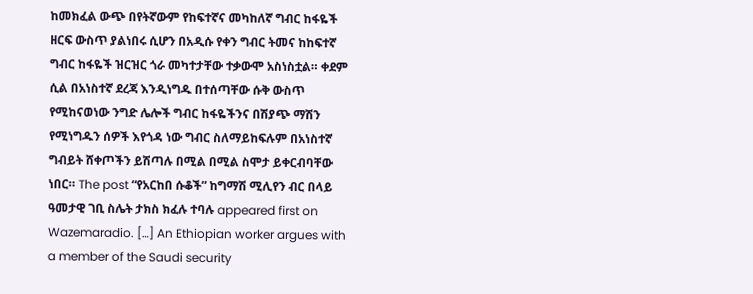ከመክፈል ውጭ በየትኛውም የከፍተኛና መካከለኛ ግብር ከፋዬች ዘርፍ ውስጥ ያልነበሩ ሲሆን በአዲሱ የቀን ግብር ትመና ከከፍተኛ ግብር ከፋዬች ዝርዝር ጎራ መካተታቸው ተቃውሞ አስነስቷል። ቀደም ሲል በአነስተኛ ደረጃ እንዲነግዱ በተሰጣቸው ሱቅ ውስጥ የሚከናወነው ንግድ ሌሎች ግብር ከፋዬችንና በሽያጭ ማሽን የሚነግዱን ሰዎች እየጎዳ ነው ግብር ስለማይከፍሉም በአነስተኛ ግብይት ሸቀጦችን ይሽጣሉ በሚል በሚል ስሞታ ይቀርብባቸው ነበር። The post “የአርከበ ሱቆች” ከግማሽ ሚሊየን ብር በላይ ዓመታዊ ገቢ ስሌት ታክስ ክፈሉ ተባሉ appeared first on Wazemaradio. […] An Ethiopian worker argues with a member of the Saudi security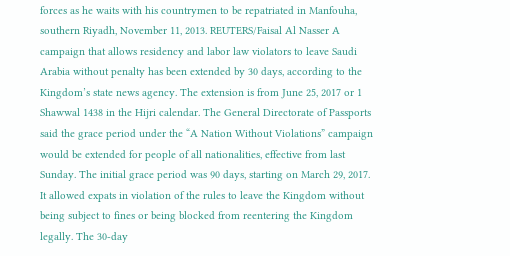forces as he waits with his countrymen to be repatriated in Manfouha, southern Riyadh, November 11, 2013. REUTERS/Faisal Al Nasser A campaign that allows residency and labor law violators to leave Saudi Arabia without penalty has been extended by 30 days, according to the Kingdom’s state news agency. The extension is from June 25, 2017 or 1 Shawwal 1438 in the Hijri calendar. The General Directorate of Passports said the grace period under the “A Nation Without Violations” campaign would be extended for people of all nationalities, effective from last Sunday. The initial grace period was 90 days, starting on March 29, 2017. It allowed expats in violation of the rules to leave the Kingdom without being subject to fines or being blocked from reentering the Kingdom legally. The 30-day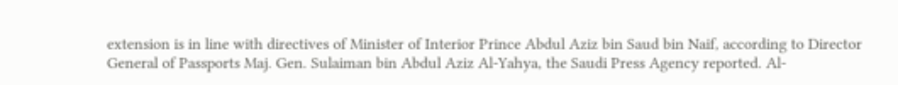extension is in line with directives of Minister of Interior Prince Abdul Aziz bin Saud bin Naif, according to Director General of Passports Maj. Gen. Sulaiman bin Abdul Aziz Al-Yahya, the Saudi Press Agency reported. Al-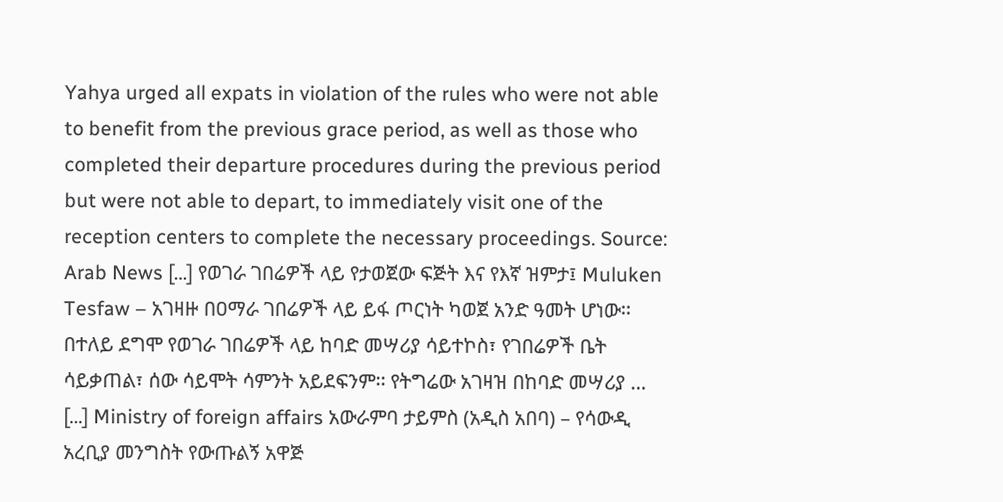Yahya urged all expats in violation of the rules who were not able to benefit from the previous grace period, as well as those who completed their departure procedures during the previous period but were not able to depart, to immediately visit one of the reception centers to complete the necessary proceedings. Source: Arab News […] የወገራ ገበሬዎች ላይ የታወጀው ፍጅት እና የእኛ ዝምታ፤ Muluken Tesfaw – አገዛዙ በዐማራ ገበሬዎች ላይ ይፋ ጦርነት ካወጀ አንድ ዓመት ሆነው፡፡ በተለይ ደግሞ የወገራ ገበሬዎች ላይ ከባድ መሣሪያ ሳይተኮስ፣ የገበሬዎች ቤት ሳይቃጠል፣ ሰው ሳይሞት ሳምንት አይደፍንም፡፡ የትግሬው አገዛዝ በከባድ መሣሪያ … […] Ministry of foreign affairs አውራምባ ታይምስ (አዲስ አበባ) – የሳውዲ አረቢያ መንግስት የውጡልኝ አዋጅ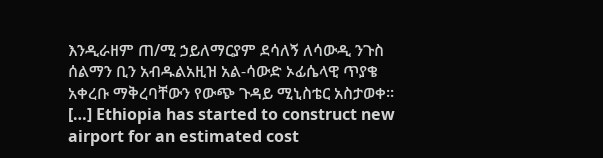እንዲራዘም ጠ/ሚ ኃይለማርያም ደሳለኝ ለሳውዲ ንጉስ ሰልማን ቢን አብዱልአዚዝ አል-ሳውድ ኦፊሴላዊ ጥያቄ አቀረቡ ማቅረባቸውን የውጭ ጉዳይ ሚኒስቴር አስታወቀ። […] Ethiopia has started to construct new airport for an estimated cost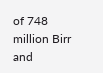of 748 million Birr and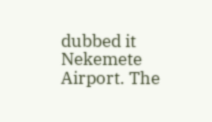dubbed it Nekemete Airport. The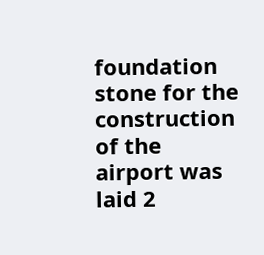foundation stone for the construction of the airport was laid 2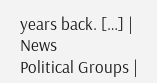years back. […] |
News
Political Groups |